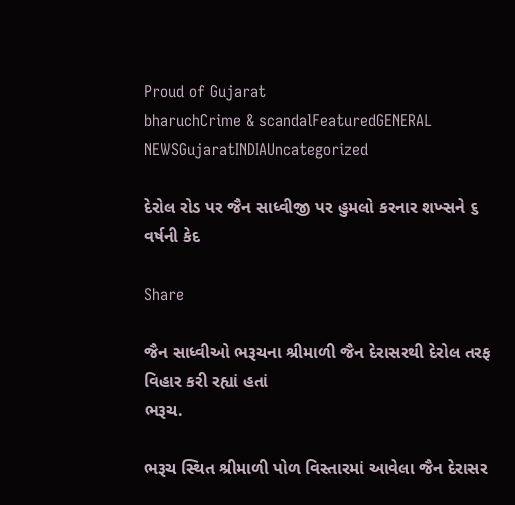Proud of Gujarat
bharuchCrime & scandalFeaturedGENERAL NEWSGujaratINDIAUncategorized

દેરોલ રોડ પર જૈન સાધ્વીજી પર હુમલો કરનાર શખ્સને ૬ વર્ષની કેદ

Share

જૈન સાધ્વીઓ ભરૂચના શ્રીમાળી જૈન દેરાસરથી દેરોલ તરફ વિહાર કરી રહ્યાં હતાં
ભરૂચ.

ભરૂચ સ્થિત શ્રીમાળી પોળ વિસ્તારમાં આવેલા જૈન દેરાસર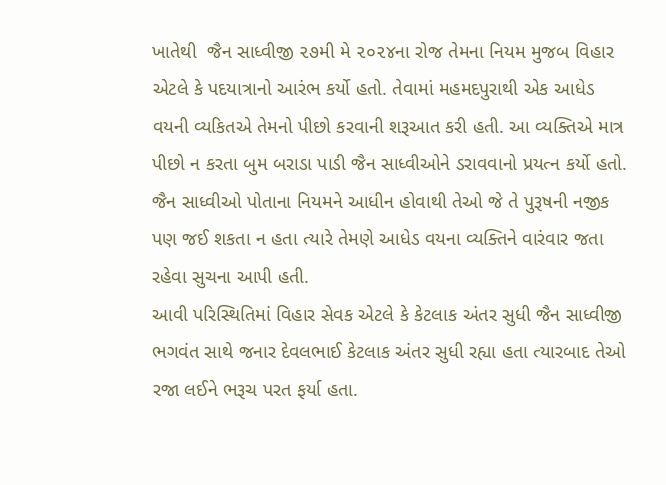ખાતેથી  જૈન સાધ્વીજી ૨૭મી મે ૨૦૨૪ના રોજ તેમના નિયમ મુજબ વિહાર એટલે કે પદયાત્રાનો આરંભ કર્યો હતો. તેવામાં મહમદપુરાથી એક આધેડ વયની વ્યકિતએ તેમનો પીછો કરવાની શરૂઆત કરી હતી. આ વ્યક્તિએ માત્ર પીછો ન કરતા બુમ બરાડા પાડી જૈન સાધ્વીઓને ડરાવવાનો પ્રયત્ન કર્યો હતો. જૈન સાધ્વીઓ પોતાના નિયમને આધીન હોવાથી તેઓ જે તે પુરૂષની નજીક પણ જઈ શકતા ન હતા ત્યારે તેમણે આધેડ વયના વ્યક્તિને વારંવાર જતા રહેવા સુચના આપી હતી.
આવી પરિસ્થિતિમાં વિહાર સેવક એટલે કે કેટલાક અંતર સુધી જૈન સાધ્વીજી ભગવંત સાથે જનાર દેવલભાઈ કેટલાક અંતર સુધી રહ્યા હતા ત્યારબાદ તેઓ રજા લઈને ભરૂચ પરત ફર્યા હતા.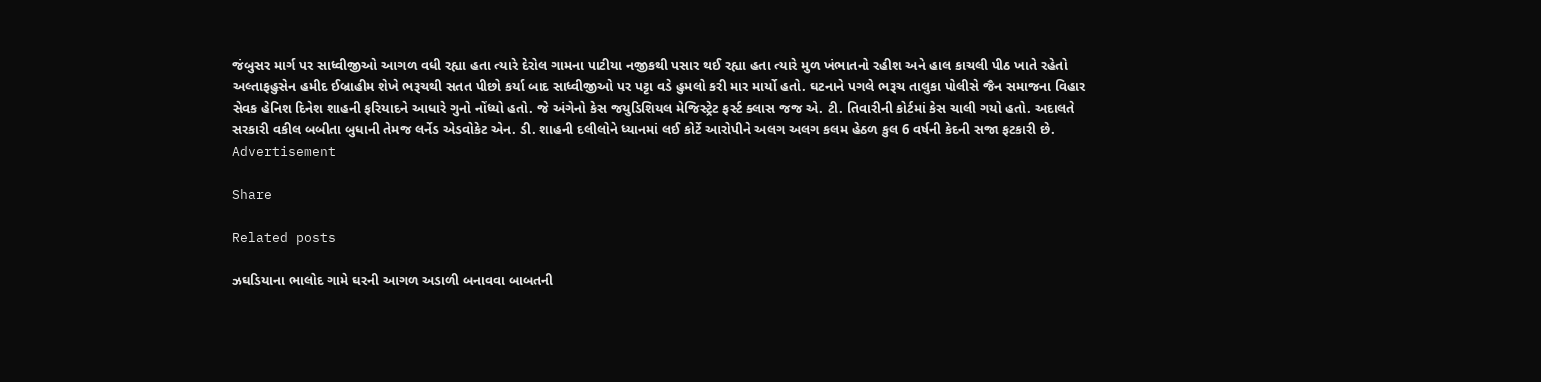જંબુસર માર્ગ પર સાધ્વીજીઓ આગળ વધી રહ્યા હતા ત્યારે દેરોલ ગામના પાટીયા નજીકથી પસાર થઈ રહ્યા હતા ત્યારે મુળ ખંભાતનો રહીશ અને હાલ કાચલી પીઠ ખાતે રહેતો અલ્તાફહુસેન હમીદ ઈબ્રાહીમ શેખે ભરૂચથી સતત પીછો કર્યા બાદ સાધ્વીજીઓ પર પટ્ટા વડે હુમલો કરી માર માર્યો હતો. ઘટનાને પગલે ભરૂચ તાલુકા પોલીસે જૈન સમાજના વિહાર સેવક હેનિશ દિનેશ શાહની ફરિયાદને આધારે ગુનો નોંધ્યો હતો. જે અંગેનો કેસ જયુડિશિયલ મેજિસ્ટ્રેટ ફર્સ્ટ ક્લાસ જજ એ. ટી. તિવારીની કોર્ટમાં કેસ ચાલી ગયો હતો. અદાલતે સરકારી વકીલ બબીતા બુધાની તેમજ લર્નેડ એડવોકેટ એન. ડી. શાહની દલીલોને ધ્યાનમાં લઈ કોર્ટે આરોપીને અલગ અલગ કલમ હેઠળ કુલ 6 વર્ષની કેદની સજા ફટકારી છે.
Advertisement

Share

Related posts

ઝઘડિયાના ભાલોદ ગામે ઘરની આગળ અડાળી બનાવવા બાબતની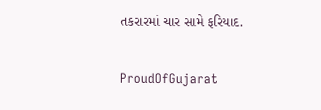તકરારમાં ચાર સામે ફરિયાદ.

ProudOfGujarat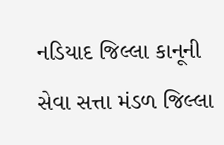નડિયાદ જિલ્લા કાનૂની સેવા સત્તા મંડળ જિલ્લા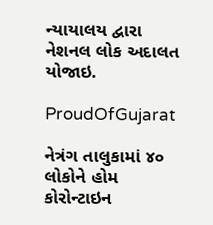ન્યાયાલય દ્વારા નેશનલ લોક અદાલત યોજાઇ.

ProudOfGujarat

નેત્રંગ તાલુકામાં ૪૦ લોકોને હોમ કોરોન્ટાઇન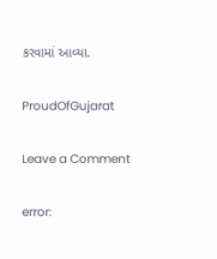કરવામાં આવ્યા.

ProudOfGujarat

Leave a Comment

error: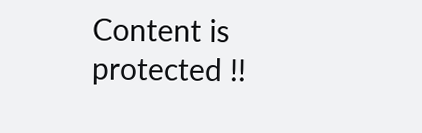Content is protected !!